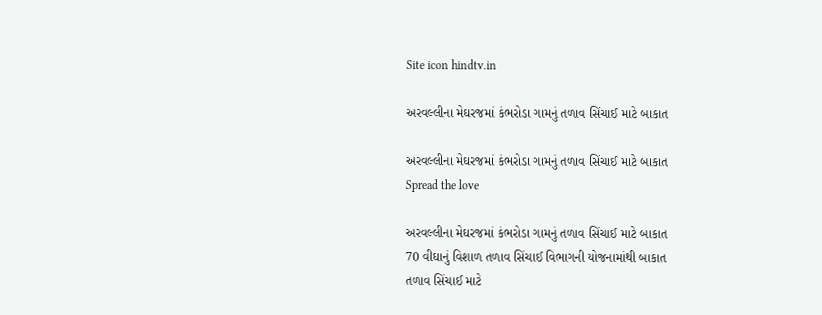Site icon hindtv.in

અરવલ્લીના મેઘરજમાં કંભરોડા ગામનું તળાવ સિંચાઈ માટે બાકાત

અરવલ્લીના મેઘરજમાં કંભરોડા ગામનું તળાવ સિંચાઈ માટે બાકાત
Spread the love

અરવલ્લીના મેઘરજમાં કંભરોડા ગામનું તળાવ સિંચાઈ માટે બાકાત
70 વીઘાનું વિશાળ તળાવ સિંચાઈ વિભાગની યોજનામાંથી બાકાત
તળાવ સિંચાઈ માટે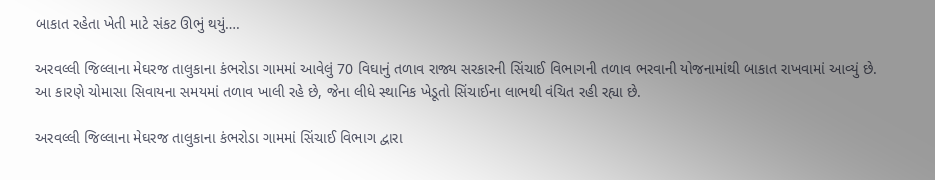બાકાત રહેતા ખેતી માટે સંકટ ઊભું થયું….

અરવલ્લી જિલ્લાના મેઘરજ તાલુકાના કંભરોડા ગામમાં આવેલું 70 વિઘાનું તળાવ રાજ્ય સરકારની સિંચાઈ વિભાગની તળાવ ભરવાની યોજનામાંથી બાકાત રાખવામાં આવ્યું છે. આ કારણે ચોમાસા સિવાયના સમયમાં તળાવ ખાલી રહે છે, જેના લીધે સ્થાનિક ખેડૂતો સિંચાઈના લાભથી વંચિત રહી રહ્યા છે.

અરવલ્લી જિલ્લાના મેઘરજ તાલુકાના કંભરોડા ગામમાં સિંચાઈ વિભાગ દ્વારા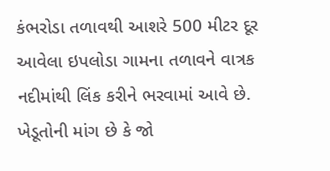કંભરોડા તળાવથી આશરે 500 મીટર દૂર આવેલા ઇપલોડા ગામના તળાવને વાત્રક નદીમાંથી લિંક કરીને ભરવામાં આવે છે. ખેડૂતોની માંગ છે કે જો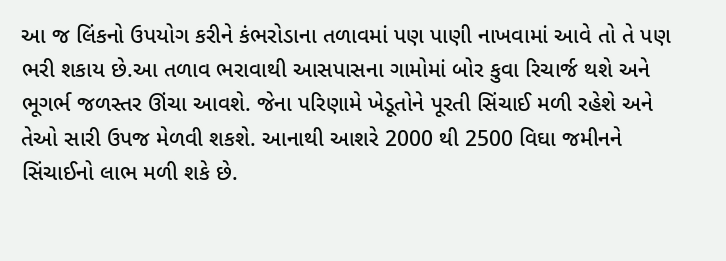આ જ લિંકનો ઉપયોગ કરીને કંભરોડાના તળાવમાં પણ પાણી નાખવામાં આવે તો તે પણ ભરી શકાય છે.આ તળાવ ભરાવાથી આસપાસના ગામોમાં બોર કુવા રિચાર્જ થશે અને ભૂગર્ભ જળસ્તર ઊંચા આવશે. જેના પરિણામે ખેડૂતોને પૂરતી સિંચાઈ મળી રહેશે અને તેઓ સારી ઉપજ મેળવી શકશે. આનાથી આશરે 2000 થી 2500 વિઘા જમીનને સિંચાઈનો લાભ મળી શકે છે.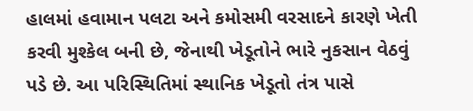હાલમાં હવામાન પલટા અને કમોસમી વરસાદને કારણે ખેતી કરવી મુશ્કેલ બની છે, જેનાથી ખેડૂતોને ભારે નુકસાન વેઠવું પડે છે. આ પરિસ્થિતિમાં સ્થાનિક ખેડૂતો તંત્ર પાસે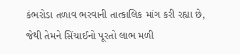કંભરોડા તળાવ ભરવાની તાત્કાલિક માંગ કરી રહ્યા છે, જેથી તેમને સિંચાઈનો પૂરતો લાભ મળી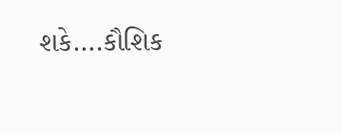શકે….કૌશિક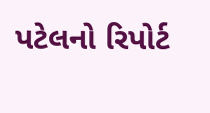પટેલનો રિપોર્ટ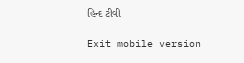હિન્દ ટીવી

Exit mobile version